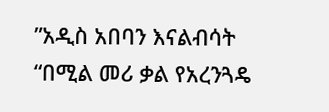”አዲስ አበባን እናልብሳት “በሚል መሪ ቃል የአረንጓዴ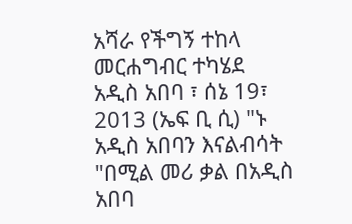አሻራ የችግኝ ተከላ መርሐግብር ተካሄደ
አዲስ አበባ ፣ ሰኔ 19፣ 2013 (ኤፍ ቢ ሲ) "ኑ አዲስ አበባን እናልብሳት "በሚል መሪ ቃል በአዲስ አበባ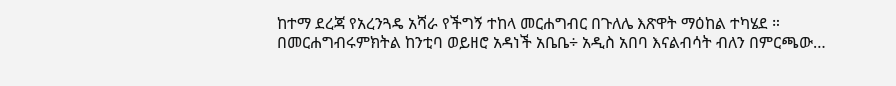ከተማ ደረጃ የአረንጓዴ አሻራ የችግኝ ተከላ መርሐግብር በጉለሌ እጽዋት ማዕከል ተካሄደ ።
በመርሐግብሩምክትል ከንቲባ ወይዘሮ አዳነች አቤቤ÷ አዲስ አበባ እናልብሳት ብለን በምርጫው…